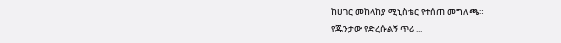ከሀገር መከላከያ ሚኒስቴር የተሰጠ መግለጫ።
የጁንታው የድረሱልኝ ጥሪ ...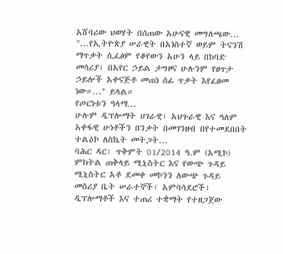አሸባሪው ህወሃት በሰጠው አሁናዊ መግለጫው... "...የኢትዮጵያ ሠራዊት በአነስተኛ ወይም ትናንሽ ማጥቃት ሲፈፅም የቆየውን አሁን ላይ በከባድ መሳሪያ፣ በአየር ኃይል ታግዞና ሁሉንም የፀጥታ ኃይሎች አቀናጅቶ መጠነ ሰፊ ጥቃት እየፈፀመ ነው።..." ይላል።
የጦርነቱን ዓላማ...
ሁሉም ዲፕሎማት ሀገራዊ፣ አህጉራዊ እና ዓለም አቀፋዊ ሁነቶችን በንቃት በመገንዘብ በየተመደበበት ተልዕኮ ለስኬት መትጋት...
ባሕር ዳር፡ ጥቅምት 01/2014 ዓ.ም (አሚኮ) ምክትል ጠቅላይ ሚኒስትር እና የውጭ ጉዳይ ሚኒስትር አቶ ደመቀ መኮንን ለውጭ ጉዳይ መስሪያ ቤት ሠራተኞች፣ አምባሳደሮች፣ ዲፕሎማቶች እና ተጠሪ ተቋማት የተዘጋጀው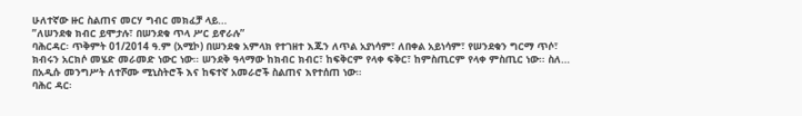ሁለተኛው ዙር ስልጠና መርሃ ግብር መክፈቻ ላይ...
ʺለሠንደቁ ክብር ይሞታሉ፣ በሠንደቁ ጥላ ሥር ይኖራሉ”
ባሕርዳር፡ ጥቅምት 01/2014 ዓ.ም (አሚኮ) በሠንደቁ አምላክ የተገዘተ እጁን ለጥል አያነሳም፣ ለበቀል አይነሳም፣ የሠንደቁን ግርማ ጥሶ፣ ክብሩን አርክሶ መሄድ መራመድ ነውር ነው፡፡ ሠንደቅ ዓላማው ከክብር ክብር፣ ከፍቅርም የላቀ ፍቅር፣ ከምስጢርም የላቀ ምስጢር ነው፡፡ ስለ...
በአዲሱ መንግሥት ለተሾሙ ሚኒስትሮች እና ከፍተኛ አመራሮች ስልጠና እየተሰጠ ነው።
ባሕር ዳር፡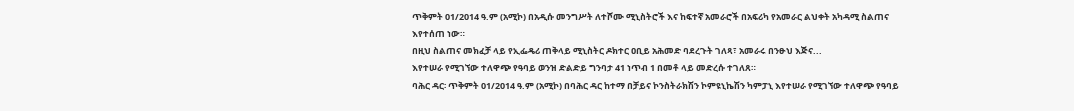ጥቅምት 01/2014 ዓ.ም (አሚኮ) በአዲሱ መንግሥት ለተሾሙ ሚኒስትሮች እና ከፍተኛ አመራሮች በአፍሪካ የአመራር ልህቀት አካዳሚ ስልጠና እየተሰጠ ነው።
በዚህ ስልጠና መክፈቻ ላይ የኢፌዴሪ ጠቅላይ ሚኒስትር ዶክተር ዐቢይ አሕመድ ባደረጉት ገለጻ፣ አመራሩ በንፁህ እጅና...
እየተሠራ የሚገኘው ተለዋጭ የዓባይ ወንዝ ድልድይ ግንባታ 41 ነጥብ 1 በመቶ ላይ መድረሱ ተገለጸ።
ባሕር ዳር፡ ጥቅምት 01/2014 ዓ.ም (አሚኮ) በባሕር ዳር ከተማ በቻይና ኮንስትራክሽን ኮምዩኒኬሽን ካምፓኒ እየተሠራ የሚገኘው ተለዋጭ የዓባይ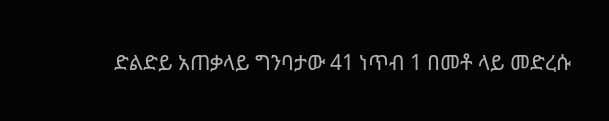ድልድይ አጠቃላይ ግንባታው 41 ነጥብ 1 በመቶ ላይ መድረሱ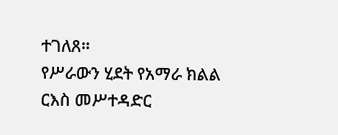ተገለጸ።
የሥራውን ሂደት የአማራ ክልል ርእስ መሥተዳድር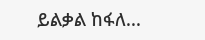ይልቃል ከፋለ...